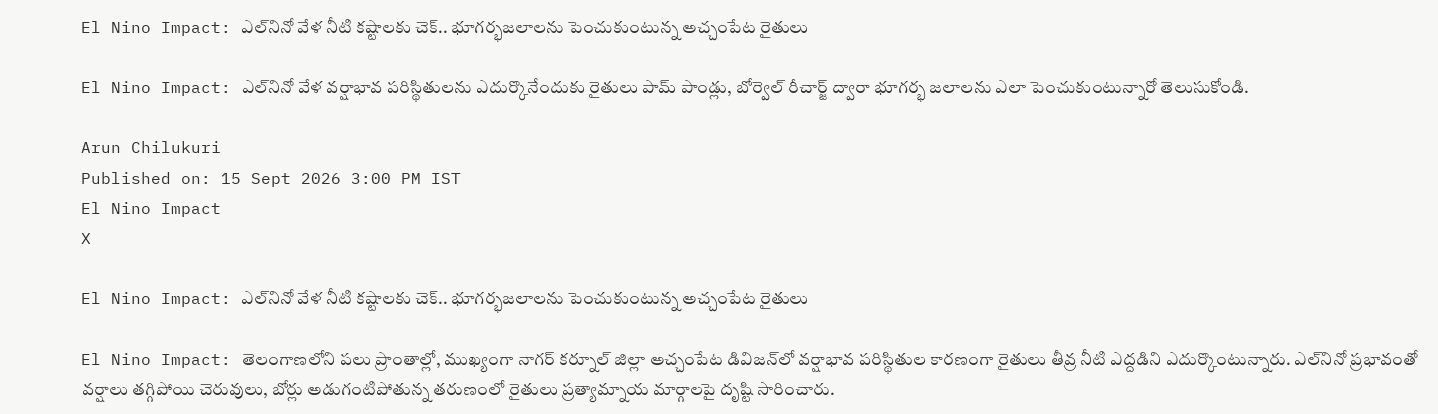El Nino Impact: ఎల్‌నినో వేళ నీటి కష్టాలకు చెక్.. భూగర్భజలాలను పెంచుకుంటున్న అచ్చంపేట రైతులు

El Nino Impact: ఎల్‌నినో వేళ వర్షాభావ పరిస్థితులను ఎదుర్కొనేందుకు రైతులు పామ్‌ పాండ్లు, బోర్వెల్ రీచార్జ్ ద్వారా భూగర్భ జలాలను ఎలా పెంచుకుంటున్నారో తెలుసుకోండి.

Arun Chilukuri
Published on: 15 Sept 2026 3:00 PM IST
El Nino Impact
X

El Nino Impact: ఎల్‌నినో వేళ నీటి కష్టాలకు చెక్.. భూగర్భజలాలను పెంచుకుంటున్న అచ్చంపేట రైతులు

El Nino Impact: తెలంగాణలోని పలు ప్రాంతాల్లో, ముఖ్యంగా నాగర్ కర్నూల్ జిల్లా అచ్చంపేట డివిజన్‌లో వర్షాభావ పరిస్థితుల కారణంగా రైతులు తీవ్ర నీటి ఎద్దడిని ఎదుర్కొంటున్నారు. ఎల్‌నినో ప్రభావంతో వర్షాలు తగ్గిపోయి చెరువులు, బోర్లు అడుగంటిపోతున్న తరుణంలో రైతులు ప్రత్యామ్నాయ మార్గాలపై దృష్టి సారించారు.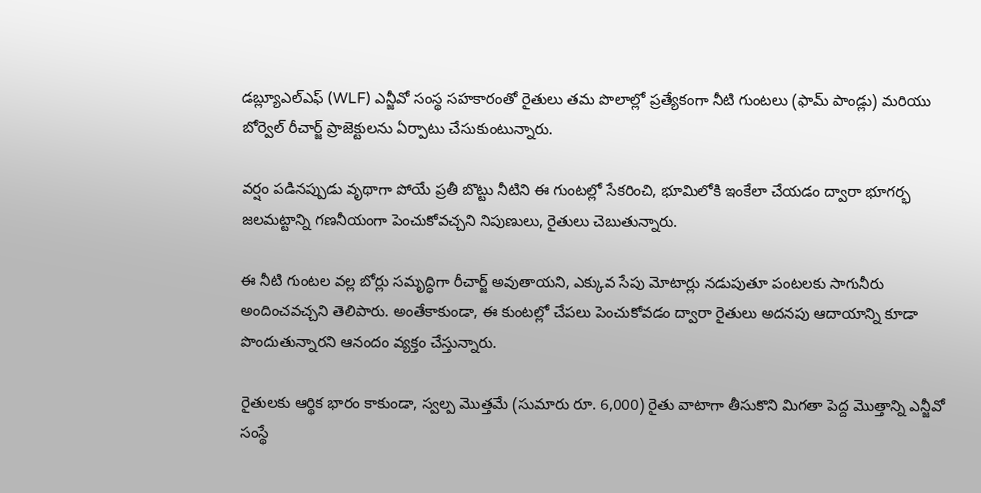డబ్ల్యూఎల్‌ఎఫ్‌ (WLF) ఎన్జీవో సంస్థ సహకారంతో రైతులు తమ పొలాల్లో ప్రత్యేకంగా నీటి గుంటలు (ఫామ్‌ పాండ్లు) మరియు బోర్వెల్ రీచార్జ్ ప్రాజెక్టులను ఏర్పాటు చేసుకుంటున్నారు.

వర్షం పడినప్పుడు వృథాగా పోయే ప్రతీ బొట్టు నీటిని ఈ గుంటల్లో సేకరించి, భూమిలోకి ఇంకేలా చేయడం ద్వారా భూగర్భ జలమట్టాన్ని గణనీయంగా పెంచుకోవచ్చని నిపుణులు, రైతులు చెబుతున్నారు.

ఈ నీటి గుంటల వల్ల బోర్లు సమృద్ధిగా రీచార్జ్ అవుతాయని, ఎక్కువ సేపు మోటార్లు నడుపుతూ పంటలకు సాగునీరు అందించవచ్చని తెలిపారు. అంతేకాకుండా, ఈ కుంటల్లో చేపలు పెంచుకోవడం ద్వారా రైతులు అదనపు ఆదాయాన్ని కూడా పొందుతున్నారని ఆనందం వ్యక్తం చేస్తున్నారు.

రైతులకు ఆర్థిక భారం కాకుండా, స్వల్ప మొత్తమే (సుమారు రూ. 6,000) రైతు వాటాగా తీసుకొని మిగతా పెద్ద మొత్తాన్ని ఎన్జీవో సంస్థే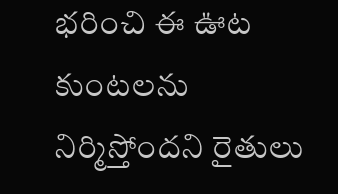భరించి ఈ ఊట కుంటలను నిర్మిస్తోందని రైతులు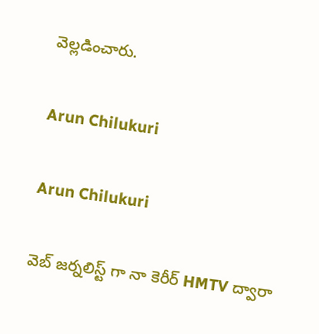వెల్లడించారు.

Arun Chilukuri

Arun Chilukuri

వెబ్ జర్నలిస్ట్ గా నా కెరీర్ HMTV ద్వారా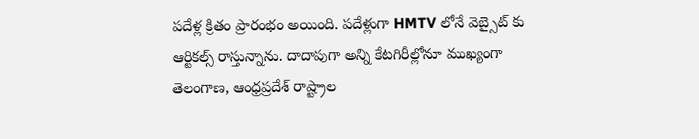పదేళ్ల క్రితం ప్రారంభం అయింది. పదేళ్లుగా HMTV లోనే వెబ్సైట్ కు ఆర్టికల్స్ రాస్తున్నాను. దాదాపుగా అన్ని కేటగిరీల్లోనూ ముఖ్యంగా తెలంగాణ, ఆంధ్రప్రదేశ్ రాష్ట్రాల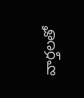వార్తలతో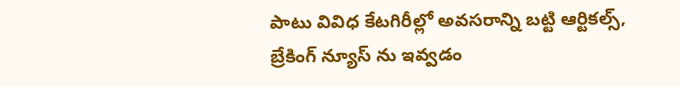పాటు వివిధ కేటగిరీల్లో అవసరాన్ని బట్టి ఆర్టికల్స్, బ్రేకింగ్ న్యూస్ ను ఇవ్వడం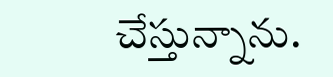చేస్తున్నాను.